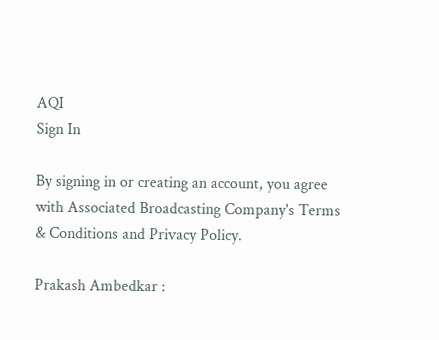AQI
Sign In

By signing in or creating an account, you agree with Associated Broadcasting Company's Terms & Conditions and Privacy Policy.

Prakash Ambedkar :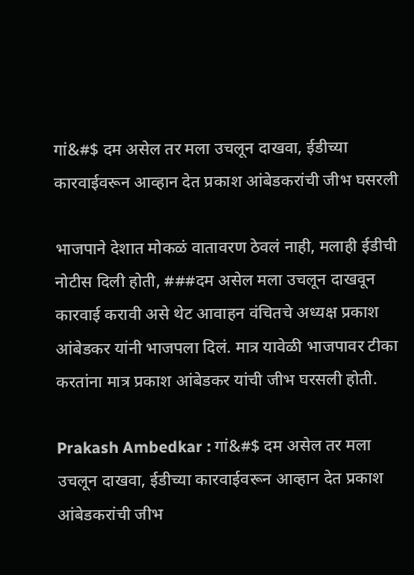गां&#$ दम असेल तर मला उचलून दाखवा, ईडीच्या कारवाईवरून आव्हान देत प्रकाश आंबेडकरांची जीभ घसरली

भाजपाने देशात मोकळं वातावरण ठेवलं नाही, मलाही ईडीची नोटीस दिली होती, ###दम असेल मला उचलून दाखवून कारवाई करावी असे थेट आवाहन वंचितचे अध्यक्ष प्रकाश आंबेडकर यांनी भाजपला दिलं. मात्र यावेळी भाजपावर टीका करतांना मात्र प्रकाश आंबेडकर यांची जीभ घरसली होती.

Prakash Ambedkar : गां&#$ दम असेल तर मला उचलून दाखवा, ईडीच्या कारवाईवरून आव्हान देत प्रकाश आंबेडकरांची जीभ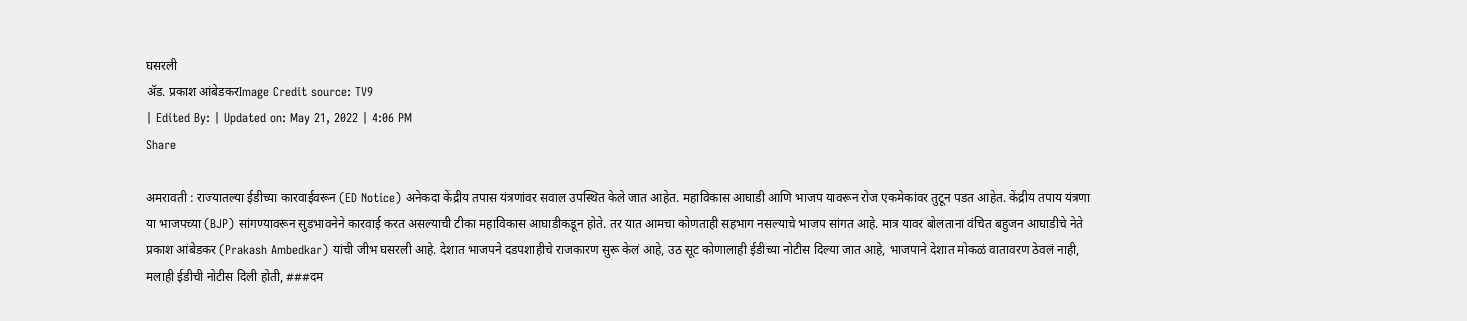घसरली
ॲड. प्रकाश आंबेडकरImage Credit source: TV9
| Edited By: | Updated on: May 21, 2022 | 4:06 PM
Share

अमरावती : राज्यातल्या ईडीच्या कारवाईवरून (ED Notice) अनेकदा केंद्रीय तपास यंत्रणांवर सवाल उपस्थित केले जात आहेत. महाविकास आघाडी आणि भाजप यावरून रोज एकमेकांवर तुटून पडत आहेत. केंद्रीय तपाय यंत्रणा या भाजपच्या (BJP) सांगण्यावरून सुडभावनेने कारवाई करत असल्याची टीका महाविकास आघाडीकडून होते. तर यात आमचा कोणताही सहभाग नसल्याचे भाजप सांगत आहे. मात्र यावर बोलताना वंचित बहुजन आघाडीचे नेते प्रकाश आंबेडकर (Prakash Ambedkar) यांची जीभ घसरली आहे. देशात भाजपने दडपशाहीचे राजकारण सुरू केलं आहे, उठ सूट कोणालाही ईडीच्या नोटीस दिल्या जात आहे, भाजपाने देशात मोकळं वातावरण ठेवलं नाही, मलाही ईडीची नोटीस दिली होती, ###दम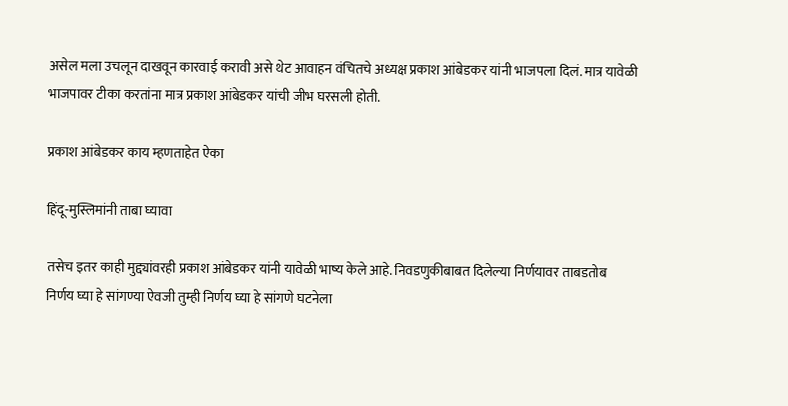असेल मला उचलून दाखवून कारवाई करावी असे थेट आवाहन वंचितचे अध्यक्ष प्रकाश आंबेडकर यांनी भाजपला दिलं. मात्र यावेळी भाजपावर टीका करतांना मात्र प्रकाश आंबेडकर यांची जीभ घरसली होती.

प्रकाश आंबेडकर काय म्हणताहेत ऐका

हिंदू-मुस्लिमांनी ताबा घ्यावा

तसेच इतर काही मुद्द्यांवरही प्रकाश आंबेडकर यांनी यावेळी भाष्य केले आहे. निवडणुकीबाबत दिलेल्या निर्णयावर ताबडतोब निर्णय घ्या हे सांगण्या ऐवजी तुम्ही निर्णय घ्या हे सांगणे घटनेला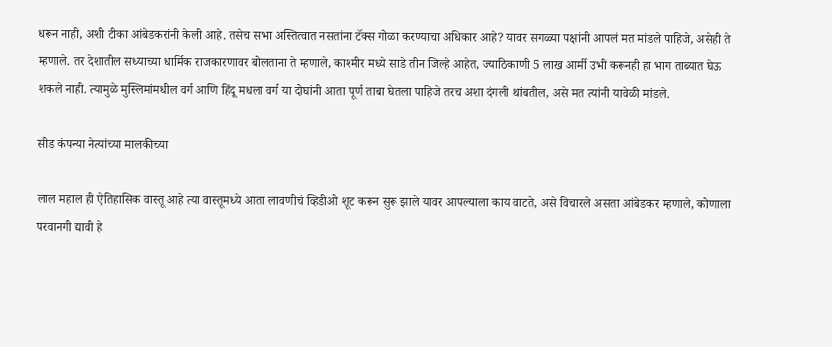धरून नाही, अशी टीका आंबेडकरांनी केली आहे. तसेच सभा अस्तित्वात नसतांना टॅक्स गोळा करण्याचा अधिकार आहे? यावर सगळ्या पक्षांनी आपलं मत मांडले पाहिजे, असेही ते म्हणाले. तर देशातील सध्याच्या धार्मिक राजकारणावर बोलताना ते म्हणाले, काश्मीर मध्ये साडे तीन जिल्हे आहेत, ज्याठिकाणी 5 लाख आर्मी उभी करूनही हा भाग ताब्यात घेऊ शकले नाही. त्यामुळे मुस्लिमांमधील वर्ग आणि हिंदू मधला वर्ग या दोघांनी आता पूर्ण ताबा घेतला पाहिजे तरच अशा दंगली थांबतील, असे मत त्यांनी यावेळी मांडले.

सीड कंपन्या नेत्यांच्या मालकीच्या

लाल महाल ही ऐतिहासिक वास्तू आहे त्या वास्तूमध्ये आता लावणीचं व्हिडीओ शूट करून सुरू झाले यावर आपल्याला काय वाटते, असे विचारले असता आंबेडकर म्हणाले, कोणाला परवानगी द्यावी हे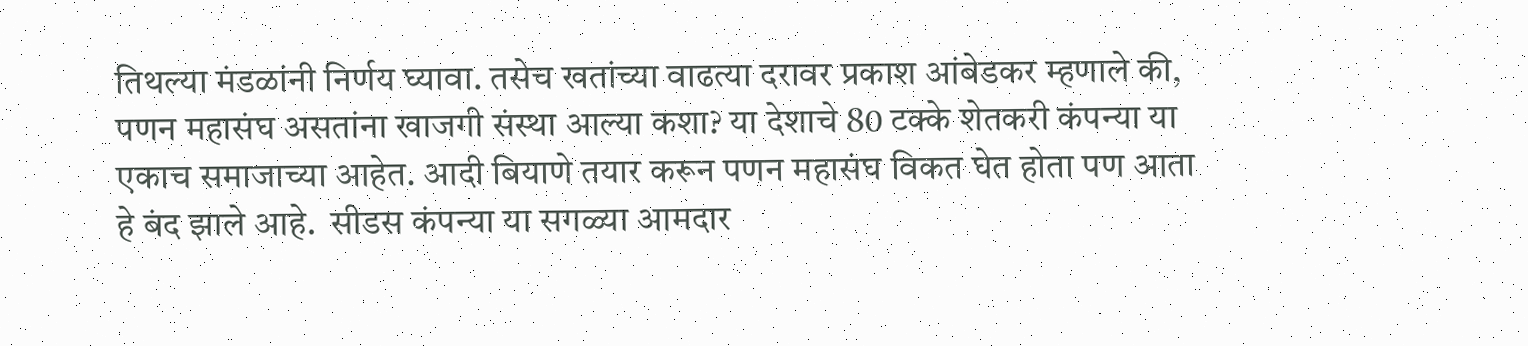तिथल्या मंडळांनी निर्णय घ्यावा. तसेच खतांच्या वाढत्या दरावर प्रकाश आंबेडकर म्हणाले की, पणन महासंघ असतांना खाजगी संस्था आल्या कशा? या देशाचे 80 टक्के शेतकरी कंपन्या या एकाच समाजाच्या आहेत. आदी बियाणे तयार करून पणन महासंघ विकत घेत होता पण आता हे बंद झाले आहे.  सीडस कंपन्या या सगळ्या आमदार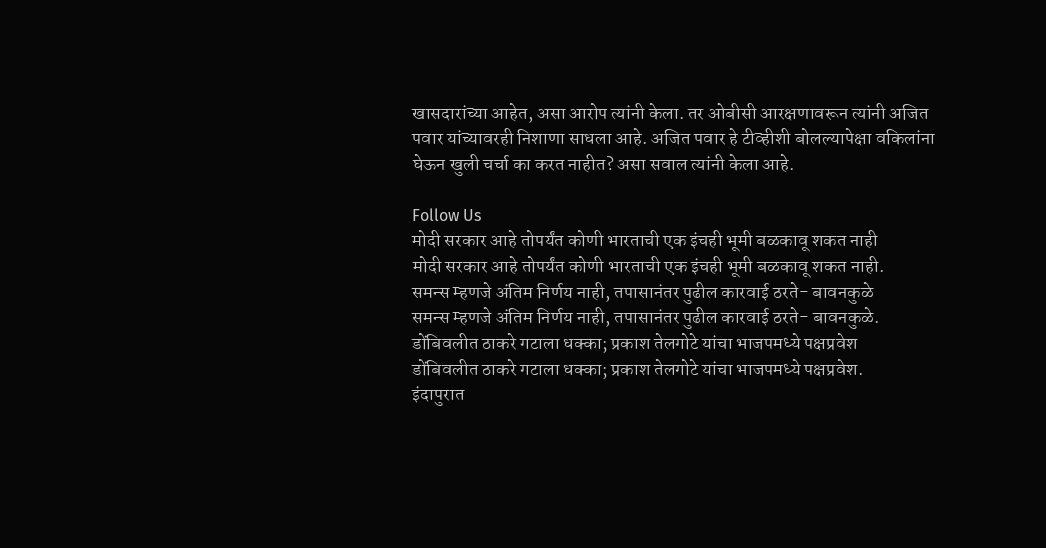खासदारांच्या आहेत, असा आरोप त्यांनी केला. तर ओबीसी आरक्षणावरून त्यांनी अजित पवार यांच्यावरही निशाणा साधला आहे. अजित पवार हे टीव्हीशी बोलल्यापेक्षा वकिलांना घेऊन खुली चर्चा का करत नाहीत? असा सवाल त्यांनी केला आहे.

Follow Us
मोदी सरकार आहे तोपर्यंत कोणी भारताची एक इंचही भूमी बळकावू शकत नाही
मोदी सरकार आहे तोपर्यंत कोणी भारताची एक इंचही भूमी बळकावू शकत नाही.
समन्स म्हणजे अंतिम निर्णय नाही, तपासानंतर पुढील कारवाई ठरते- बावनकुळे
समन्स म्हणजे अंतिम निर्णय नाही, तपासानंतर पुढील कारवाई ठरते- बावनकुळे.
डोंबिवलीत ठाकरे गटाला धक्का; प्रकाश तेलगोटे यांचा भाजपमध्ये पक्षप्रवेश
डोंबिवलीत ठाकरे गटाला धक्का; प्रकाश तेलगोटे यांचा भाजपमध्ये पक्षप्रवेश.
इंदापुरात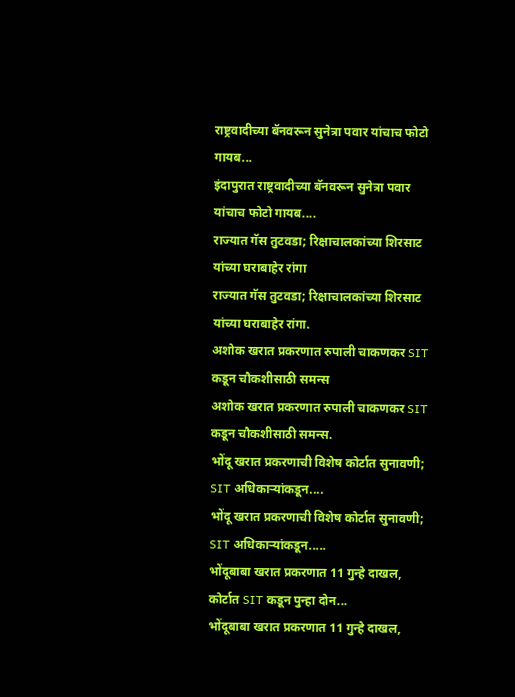राष्ट्रवादीच्या बॅनवरून सुनेत्रा पवार यांचाच फोटो गायब...
इंदापुरात राष्ट्रवादीच्या बॅनवरून सुनेत्रा पवार यांचाच फोटो गायब....
राज्यात गॅस तुटवडा; रिक्षाचालकांच्या शिरसाट यांच्या घराबाहेर रांगा
राज्यात गॅस तुटवडा; रिक्षाचालकांच्या शिरसाट यांच्या घराबाहेर रांगा.
अशोक खरात प्रकरणात रुपाली चाकणकर SIT कडून चौकशीसाठी समन्स
अशोक खरात प्रकरणात रुपाली चाकणकर SIT कडून चौकशीसाठी समन्स.
भोंदू खरात प्रकरणाची विशेष कोर्टात सुनावणी; SIT अधिकाऱ्यांकडून....
भोंदू खरात प्रकरणाची विशेष कोर्टात सुनावणी; SIT अधिकाऱ्यांकडून.....
भोंदूबाबा खरात प्रकरणात 11 गुन्हे दाखल, कोर्टात SIT कडून पुन्हा दोन...
भोंदूबाबा खरात प्रकरणात 11 गुन्हे दाखल,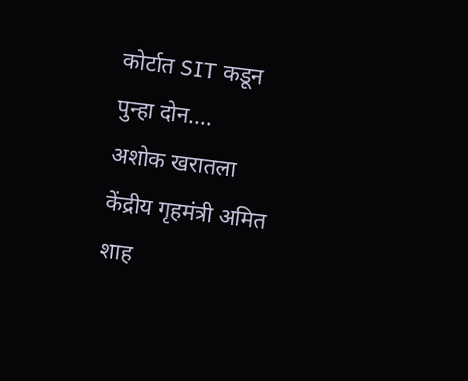कोर्टात SIT कडून पुन्हा दोन....
अशोक खरातला केंद्रीय गृहमंत्री अमित शाह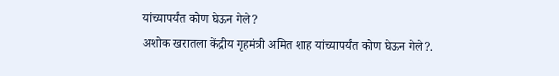यांच्यापर्यंत कोण घेऊन गेले?
अशोक खरातला केंद्रीय गृहमंत्री अमित शाह यांच्यापर्यंत कोण घेऊन गेले?.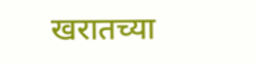खरातच्या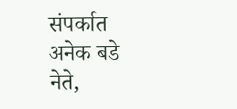संपर्कात अनेक बडे नेते,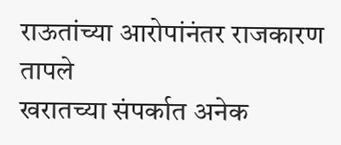राऊतांच्या आरोपांनंतर राजकारण तापले
खरातच्या संपर्कात अनेक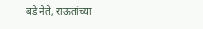बडे नेते, राऊतांच्या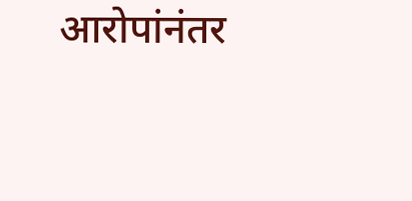आरोपांनंतर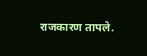राजकारण तापले.